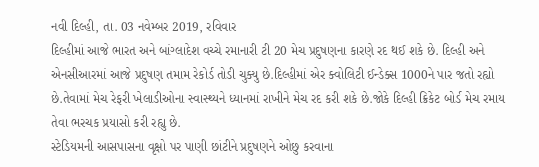નવી દિલ્હી, તા. 03 નવેમ્બર 2019, રવિવાર
દિલ્હીમાં આજે ભારત અને બાંગ્લાદેશ વચ્ચે રમાનારી ટી 20 મેચ પ્રદુષણના કારણે રદ થઈ શકે છે. દિલ્હી અને એનસીઆરમાં આજે પ્રદુષણ તમામ રેકોર્ડ તોડી ચુક્યુ છે.દિલ્હીમાં એર ક્વોલિટી ઈન્ડેક્સ 1000ને પાર જતો રહ્યો છે.તેવામાં મેચ રેફરી ખેલાડીઓના સ્વાસ્થ્યને ધ્યાનમાં રાખીને મેચ રદ કરી શકે છે.જોકે દિલ્હી ક્રિકેટ બોર્ડ મેચ રમાય તેવા ભરચક પ્રયાસો કરી રહ્યુ છે.
સ્ટેડિયમની આસપાસના વૃક્ષો પર પાણી છાંટીને પ્રદુષણને ઓછુ કરવાના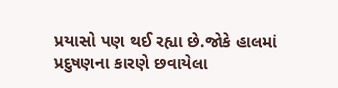પ્રયાસો પણ થઈ રહ્યા છે.જોકે હાલમાં પ્રદુષણના કારણે છવાયેલા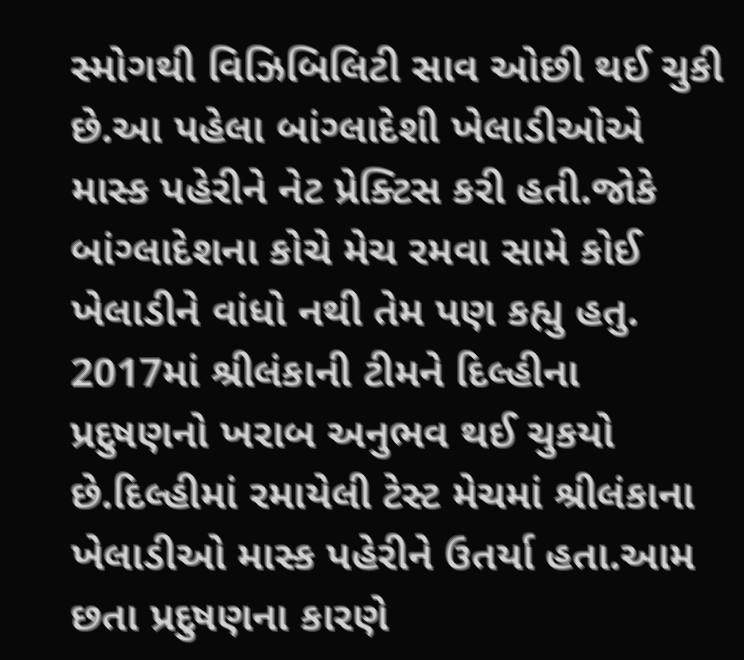સ્મોગથી વિઝિબિલિટી સાવ ઓછી થઈ ચુકી છે.આ પહેલા બાંગ્લાદેશી ખેલાડીઓએ માસ્ક પહેરીને નેટ પ્રેક્ટિસ કરી હતી.જોકે બાંગ્લાદેશના કોચે મેચ રમવા સામે કોઈ ખેલાડીને વાંધો નથી તેમ પણ કહ્યુ હતુ.
2017માં શ્રીલંકાની ટીમને દિલ્હીના પ્રદુષણનો ખરાબ અનુભવ થઈ ચુકયો છે.દિલ્હીમાં રમાયેલી ટેસ્ટ મેચમાં શ્રીલંકાના ખેલાડીઓ માસ્ક પહેરીને ઉતર્યા હતા.આમ છતા પ્રદુષણના કારણે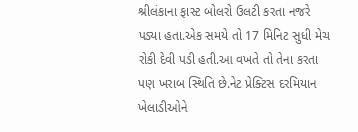શ્રીલંકાના ફાસ્ટ બોલરો ઉલટી કરતા નજરે પડ્યા હતા.એક સમયે તો 17 મિનિટ સુધી મેચ રોકી દેવી પડી હતી.આ વખતે તો તેના કરતા પણ ખરાબ સ્થિતિ છે.નેટ પ્રેક્ટિસ દરમિયાન ખેલાડીઓને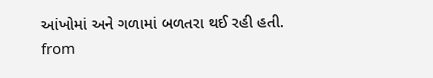આંખોમાં અને ગળામાં બળતરા થઈ રહી હતી.
from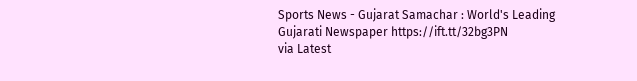Sports News - Gujarat Samachar : World's Leading Gujarati Newspaper https://ift.tt/32bg3PN
via Latest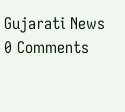Gujarati News
0 Comments